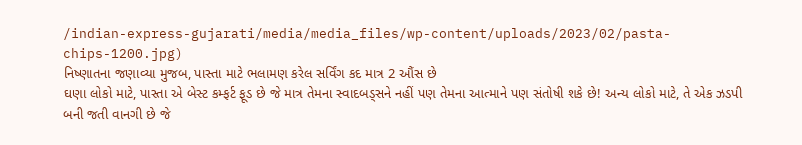/indian-express-gujarati/media/media_files/wp-content/uploads/2023/02/pasta-chips-1200.jpg)
નિષ્ણાતના જણાવ્યા મુજબ, પાસ્તા માટે ભલામણ કરેલ સર્વિંગ કદ માત્ર 2 ઔંસ છે
ઘણા લોકો માટે, પાસ્તા એ બેસ્ટ કમ્ફર્ટ ફૂડ છે જે માત્ર તેમના સ્વાદબડ્સને નહીં પણ તેમના આત્માને પણ સંતોષી શકે છે! અન્ય લોકો માટે, તે એક ઝડપી બની જતી વાનગી છે જે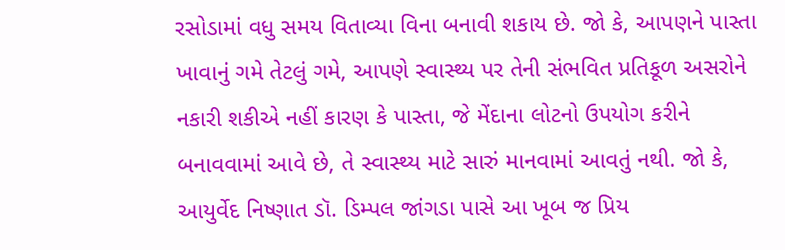રસોડામાં વધુ સમય વિતાવ્યા વિના બનાવી શકાય છે. જો કે, આપણને પાસ્તા ખાવાનું ગમે તેટલું ગમે, આપણે સ્વાસ્થ્ય પર તેની સંભવિત પ્રતિકૂળ અસરોને નકારી શકીએ નહીં કારણ કે પાસ્તા, જે મેંદાના લોટનો ઉપયોગ કરીને બનાવવામાં આવે છે, તે સ્વાસ્થ્ય માટે સારું માનવામાં આવતું નથી. જો કે, આયુર્વેદ નિષ્ણાત ડૉ. ડિમ્પલ જાંગડા પાસે આ ખૂબ જ પ્રિય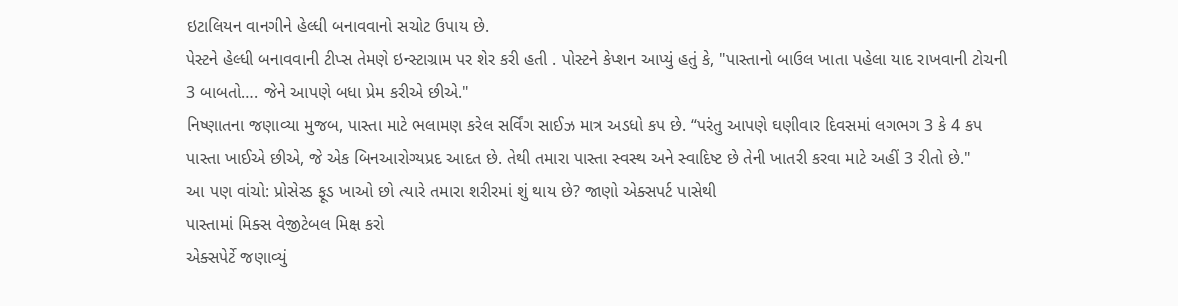ઇટાલિયન વાનગીને હેલ્ધી બનાવવાનો સચોટ ઉપાય છે.
પેસ્ટને હેલ્ધી બનાવવાની ટીપ્સ તેમણે ઇન્સ્ટાગ્રામ પર શેર કરી હતી . પોસ્ટને કેપ્શન આપ્યું હતું કે, "પાસ્તાનો બાઉલ ખાતા પહેલા યાદ રાખવાની ટોચની 3 બાબતો…. જેને આપણે બધા પ્રેમ કરીએ છીએ."
નિષ્ણાતના જણાવ્યા મુજબ, પાસ્તા માટે ભલામણ કરેલ સર્વિંગ સાઈઝ માત્ર અડધો કપ છે. “પરંતુ આપણે ઘણીવાર દિવસમાં લગભગ 3 કે 4 કપ પાસ્તા ખાઈએ છીએ, જે એક બિનઆરોગ્યપ્રદ આદત છે. તેથી તમારા પાસ્તા સ્વસ્થ અને સ્વાદિષ્ટ છે તેની ખાતરી કરવા માટે અહીં 3 રીતો છે."
આ પણ વાંચો: પ્રોસેસ્ડ ફૂડ ખાઓ છો ત્યારે તમારા શરીરમાં શું થાય છે? જાણો એક્સપર્ટ પાસેથી
પાસ્તામાં મિક્સ વેજીટેબલ મિક્ષ કરો
એક્સપેર્ટે જણાવ્યું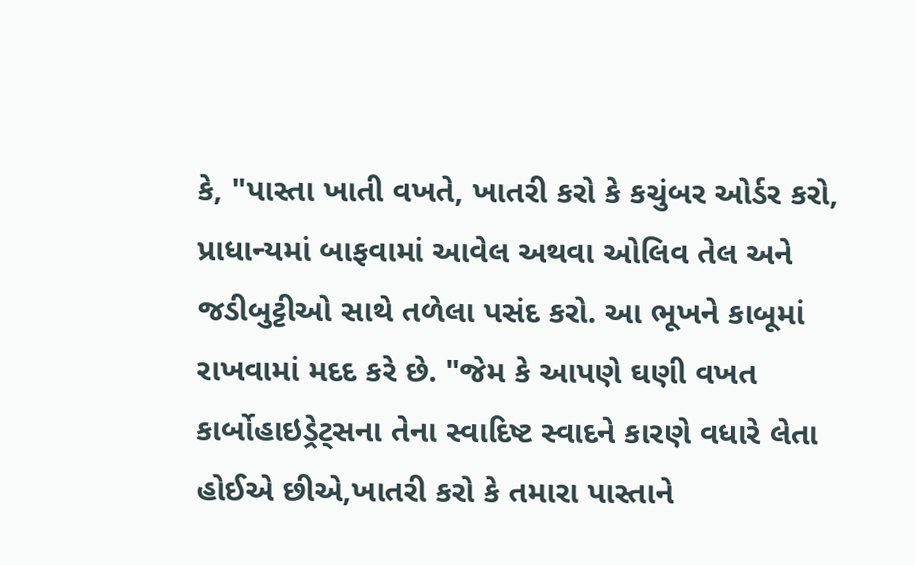કે, "પાસ્તા ખાતી વખતે, ખાતરી કરો કે કચુંબર ઓર્ડર કરો, પ્રાધાન્યમાં બાફવામાં આવેલ અથવા ઓલિવ તેલ અને જડીબુટ્ટીઓ સાથે તળેલા પસંદ કરો. આ ભૂખને કાબૂમાં રાખવામાં મદદ કરે છે. "જેમ કે આપણે ઘણી વખત કાર્બોહાઇડ્રેટ્સના તેના સ્વાદિષ્ટ સ્વાદને કારણે વધારે લેતા હોઈએ છીએ,ખાતરી કરો કે તમારા પાસ્તાને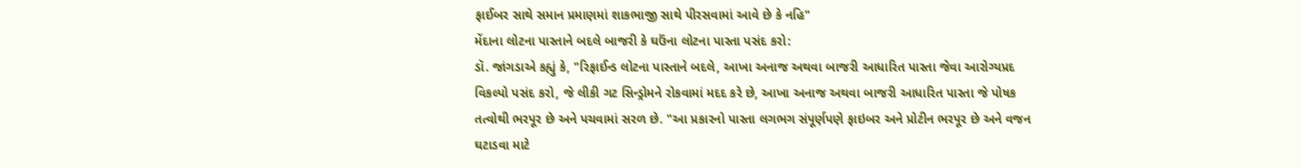ફાઈબર સાથે સમાન પ્રમાણમાં શાકભાજી સાથે પીરસવામાં આવે છે કે નહિ"
મેંદાના લોટના પાસ્તાને બદલે બાજરી કે ઘઉંના લોટના પાસ્તા પસંદ કરો:
ડૉ. જાંગડાએ કહ્યું કે, "રિફાઈન્ડ લોટના પાસ્તાને બદલે, આખા અનાજ અથવા બાજરી આધારિત પાસ્તા જેવા આરોગ્યપ્રદ વિકલ્પો પસંદ કરો, જે લીકી ગટ સિન્ડ્રોમને રોકવામાં મદદ કરે છે, આખા અનાજ અથવા બાજરી આધારિત પાસ્તા જે પોષક તત્વોથી ભરપૂર છે અને પચવામાં સરળ છે. "આ પ્રકારનો પાસ્તા લગભગ સંપૂર્ણપણે ફાઇબર અને પ્રોટીન ભરપૂર છે અને વજન ઘટાડવા માટે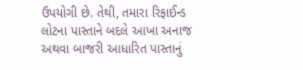ઉપયોગી છે. તેથી, તમારા રિફાઈન્ડ લોટના પાસ્તાને બદલે આખા અનાજ અથવા બાજરી આધારિત પાસ્તાનું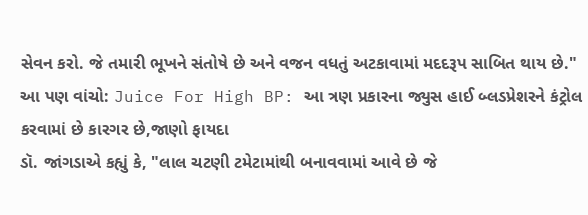સેવન કરો. જે તમારી ભૂખને સંતોષે છે અને વજન વધતું અટકાવામાં મદદરૂપ સાબિત થાય છે."
આ પણ વાંચો: Juice For High BP: આ ત્રણ પ્રકારના જ્યુસ હાઈ બ્લડપ્રેશરને કંટ્રોલ કરવામાં છે કારગર છે,જાણો ફાયદા
ડૉ. જાંગડાએ કહ્યું કે, "લાલ ચટણી ટમેટામાંથી બનાવવામાં આવે છે જે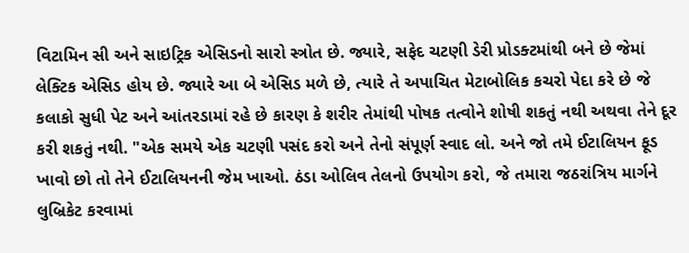વિટામિન સી અને સાઇટ્રિક એસિડનો સારો સ્ત્રોત છે. જ્યારે, સફેદ ચટણી ડેરી પ્રોડક્ટમાંથી બને છે જેમાં લેક્ટિક એસિડ હોય છે. જ્યારે આ બે એસિડ મળે છે, ત્યારે તે અપાચિત મેટાબોલિક કચરો પેદા કરે છે જે કલાકો સુધી પેટ અને આંતરડામાં રહે છે કારણ કે શરીર તેમાંથી પોષક તત્વોને શોષી શકતું નથી અથવા તેને દૂર કરી શકતું નથી. "એક સમયે એક ચટણી પસંદ કરો અને તેનો સંપૂર્ણ સ્વાદ લો. અને જો તમે ઈટાલિયન ફૂડ ખાવો છો તો તેને ઈટાલિયનની જેમ ખાઓ. ઠંડા ઓલિવ તેલનો ઉપયોગ કરો, જે તમારા જઠરાંત્રિય માર્ગને લુબ્રિકેટ કરવામાં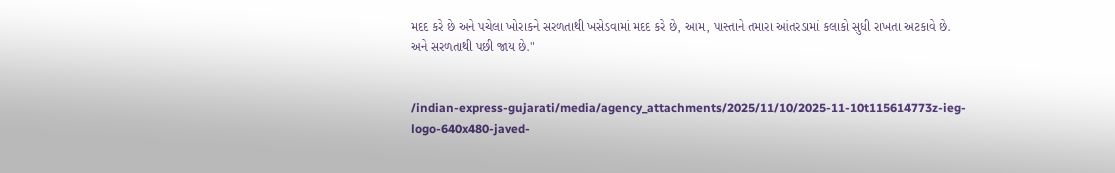મદદ કરે છે અને પચેલા ખોરાકને સરળતાથી ખસેડવામાં મદદ કરે છે, આમ, પાસ્તાને તમારા આંતરડામાં કલાકો સુધી રાખતા અટકાવે છે. અને સરળતાથી પછી જાય છે."


/indian-express-gujarati/media/agency_attachments/2025/11/10/2025-11-10t115614773z-ieg-logo-640x480-javed-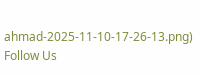ahmad-2025-11-10-17-26-13.png)
Follow Us